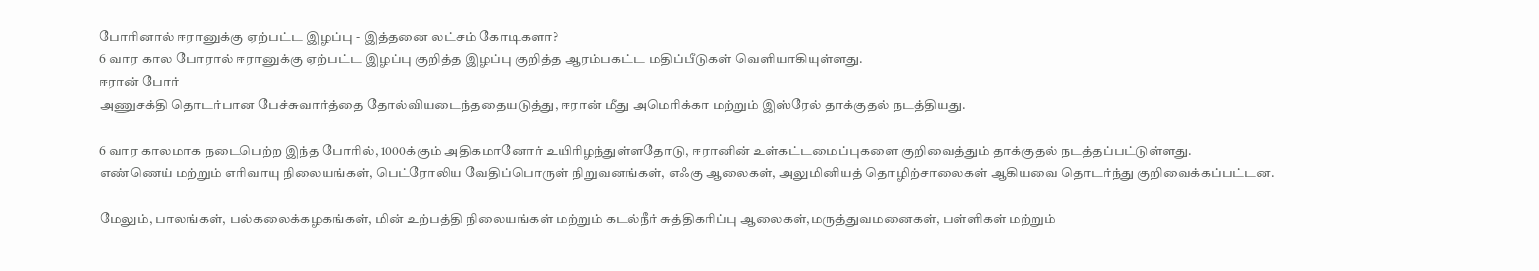போரினால் ஈரானுக்கு ஏற்பட்ட இழப்பு - இத்தனை லட்சம் கோடிகளா?
6 வார கால போரால் ஈரானுக்கு ஏற்பட்ட இழப்பு குறித்த இழப்பு குறித்த ஆரம்பகட்ட மதிப்பீடுகள் வெளியாகியுள்ளது.
ஈரான் போர்
அணுசக்தி தொடர்பான பேச்சுவார்த்தை தோல்வியடைந்ததையடுத்து, ஈரான் மீது அமெரிக்கா மற்றும் இஸ்ரேல் தாக்குதல் நடத்தியது.

6 வார காலமாக நடைபெற்ற இந்த போரில், 1000க்கும் அதிகமானோர் உயிரிழந்துள்ளதோடு, ஈரானின் உள்கட்டமைப்புகளை குறிவைத்தும் தாக்குதல் நடத்தப்பட்டுள்ளது.
எண்ணெய் மற்றும் எரிவாயு நிலையங்கள், பெட்ரோலிய வேதிப்பொருள் நிறுவனங்கள், எஃகு ஆலைகள், அலுமினியத் தொழிற்சாலைகள் ஆகியவை தொடர்ந்து குறிவைக்கப்பட்டன.

மேலும், பாலங்கள், பல்கலைக்கழகங்கள், மின் உற்பத்தி நிலையங்கள் மற்றும் கடல்நீர் சுத்திகரிப்பு ஆலைகள்,மருத்துவமனைகள், பள்ளிகள் மற்றும்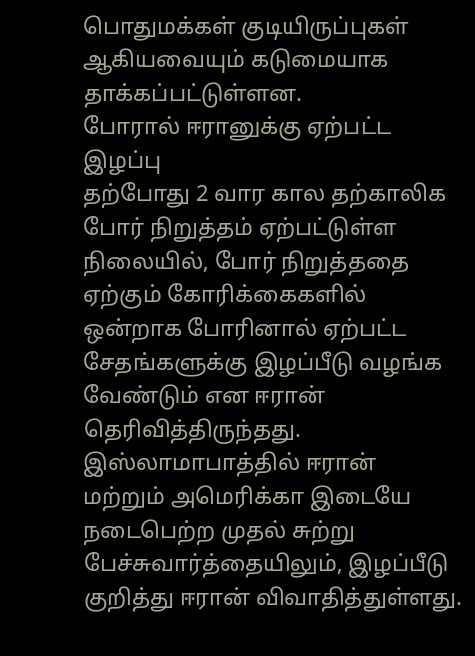பொதுமக்கள் குடியிருப்புகள் ஆகியவையும் கடுமையாக தாக்கப்பட்டுள்ளன.
போரால் ஈரானுக்கு ஏற்பட்ட இழப்பு
தற்போது 2 வார கால தற்காலிக போர் நிறுத்தம் ஏற்பட்டுள்ள நிலையில், போர் நிறுத்ததை ஏற்கும் கோரிக்கைகளில் ஒன்றாக போரினால் ஏற்பட்ட சேதங்களுக்கு இழப்பீடு வழங்க வேண்டும் என ஈரான் தெரிவித்திருந்தது.
இஸ்லாமாபாத்தில் ஈரான் மற்றும் அமெரிக்கா இடையே நடைபெற்ற முதல் சுற்று பேச்சுவார்த்தையிலும், இழப்பீடு குறித்து ஈரான் விவாதித்துள்ளது.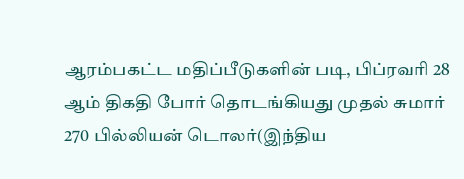ஆரம்பகட்ட மதிப்பீடுகளின் படி, பிப்ரவரி 28 ஆம் திகதி போர் தொடங்கியது முதல் சுமார் 270 பில்லியன் டொலர்(இந்திய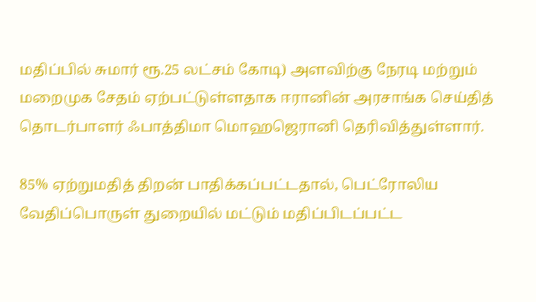மதிப்பில் சுமார் ரூ.25 லட்சம் கோடி) அளவிற்கு நேரடி மற்றும் மறைமுக சேதம் ஏற்பட்டுள்ளதாக ஈரானின் அரசாங்க செய்தித் தொடர்பாளர் ஃபாத்திமா மொஹஜெரானி தெரிவித்துள்ளார்.

85% ஏற்றுமதித் திறன் பாதிக்கப்பட்டதால், பெட்ரோலிய வேதிப்பொருள் துறையில் மட்டும் மதிப்பிடப்பட்ட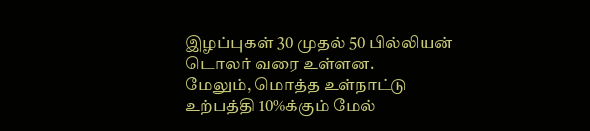இழப்புகள் 30 முதல் 50 பில்லியன் டொலர் வரை உள்ளன.
மேலும், மொத்த உள்நாட்டு உற்பத்தி 10%க்கும் மேல்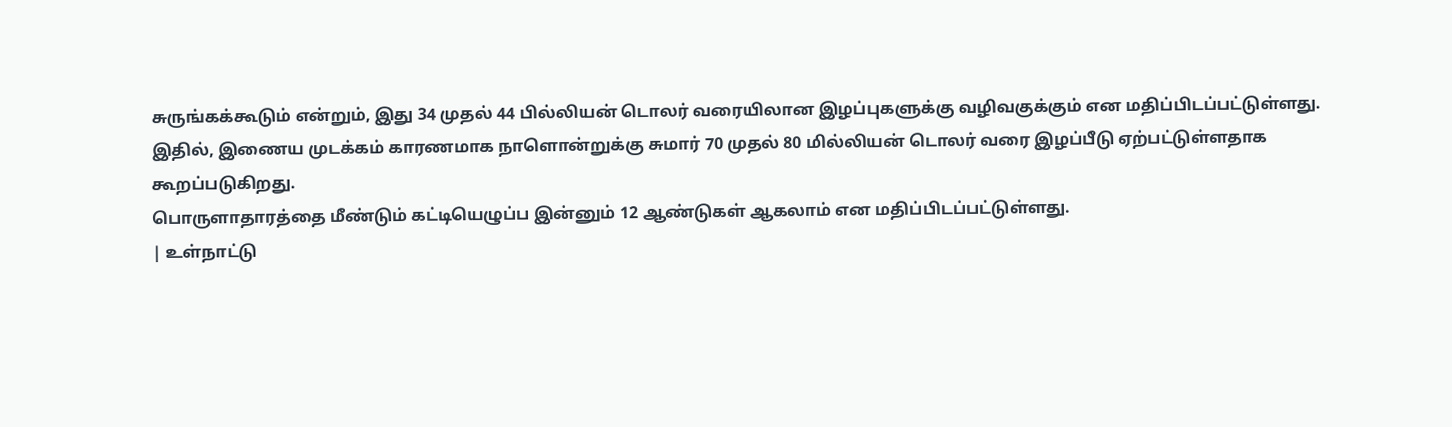சுருங்கக்கூடும் என்றும், இது 34 முதல் 44 பில்லியன் டொலர் வரையிலான இழப்புகளுக்கு வழிவகுக்கும் என மதிப்பிடப்பட்டுள்ளது.
இதில், இணைய முடக்கம் காரணமாக நாளொன்றுக்கு சுமார் 70 முதல் 80 மில்லியன் டொலர் வரை இழப்பீடு ஏற்பட்டுள்ளதாக கூறப்படுகிறது.
பொருளாதாரத்தை மீண்டும் கட்டியெழுப்ப இன்னும் 12 ஆண்டுகள் ஆகலாம் என மதிப்பிடப்பட்டுள்ளது.
| உள்நாட்டு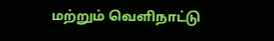மற்றும் வெளிநாட்டு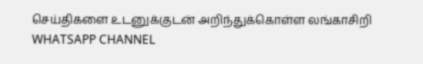செய்திகளை உடனுக்குடன் அறிந்துக்கொள்ள லங்காசிறி WHATSAPP CHANNEL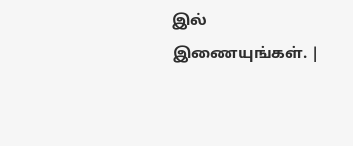இல் இணையுங்கள். |